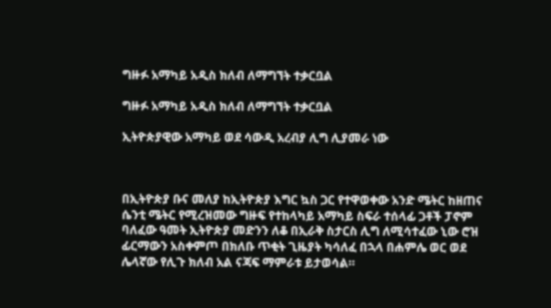ግዙፉ አማካይ አዲስ ክለብ ለማግኘት ተቃርቧል

ግዙፉ አማካይ አዲስ ክለብ ለማግኘት ተቃርቧል

ኢትዮጵያዊው አማካይ ወደ ሳውዲ አረብያ ሊግ ሊያመራ ነው



በኢትዮጵያ ቡና መለያ ከኢትዮጵያ እግር ኳስ ጋር የተዋወቀው አንድ ሜትር ከዘጠና ሴንቲ ሜትር የሚረዝመው ግዙፍ የተከላካይ አማካይ ስፍራ ተሰላፊ ጋቶች ፓኖም ባለፈው ዓመት ኢትዮጵያ መድንን ለቆ በኢራቅ ስታርስ ሊግ ለሚሳተፈው ኒው ሮዝ ፊርማውን አስቀምጦ በክለቡ ጥቂት ጊዜያት ካሳለፈ በኋላ በሐምሌ ወር ወደ ሌላኛው የሊጉ ክለብ አል ናጃፍ ማምራቱ ይታወሳል።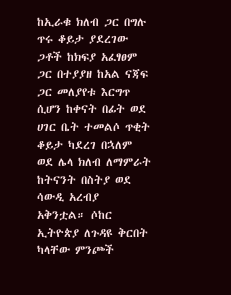ከኢራቁ ክለብ ጋር በግሉ ጥሩ ቆይታ ያደረገው ጋቶች ከክፍያ አፈፃፀም ጋር በተያያዘ ከአል ናጃፍ ጋር መለያየቱ እርግጥ ሲሆን ከቀናት በፊት ወደ ሀገር ቤት ተመልሶ ጥቂት ቆይታ ካደረገ በኋለም ወደ ሌላ ክለብ ለማምራት ከትናንት በስትያ ወደ ሳውዲ አረብያ አቅንቷል። ሶከር ኢትዮጵያ ለጉዳዩ ቅርበት ካላቸው ምንጮች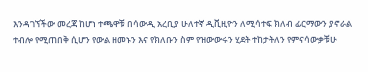እንዳገኘችው መረጃ ከሆነ ተጫዋቹ በሳውዲ አረቢያ ሁለተኛ ዲቪዚዮን ለሚሳተፍ ክለብ ፊርማውን ያኖራል ተብሎ የሚጠበቅ ሲሆን የውል ዘመኑን እና የክለቡን ስም የዝውውሩን ሂደት ተከታትለን የምናሳውቃቹሁ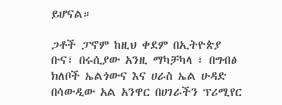ይሆናል።

ጋቶች ፓኖም ከዚህ ቀደም በኢትዮጵያ ቡና፣ በሩሲያው አንዚ ማካቻካላ ፣ በግብፅ ክለቦች ኤልጎውና እና ሀራስ ኤል ሁዳድ በሳውዲው አል አንዋር በሀገራችን ፕሪሚየር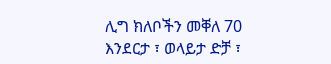ሊግ ክለቦችን መቐለ 70 እንደርታ ፣ ወላይታ ድቻ ፣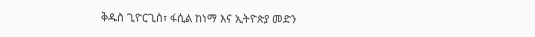ቅዱስ ጊዮርጊስ፣ ፋሲል ከነማ እና ኢትዮጵያ መድን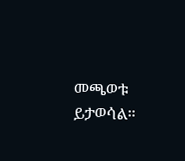መጫወቱ ይታወሳል።